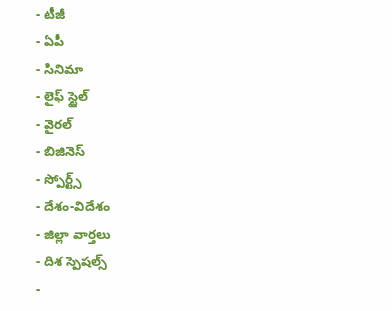- టీజీ
- ఏపీ
- సినిమా
- లైఫ్ స్టైల్
- వైరల్
- బిజినెస్
- స్పోర్ట్స్
- దేశం-విదేశం
- జిల్లా వార్తలు
- దిశ స్పెషల్స్
-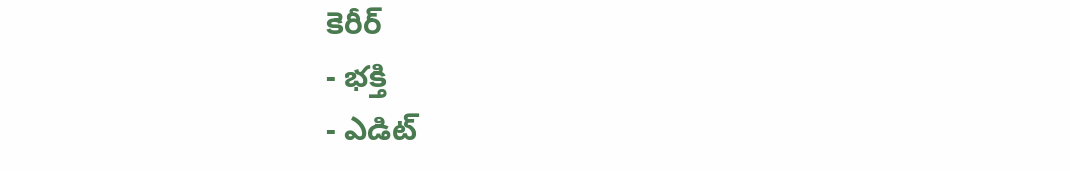కెరీర్
- భక్తి
- ఎడిట్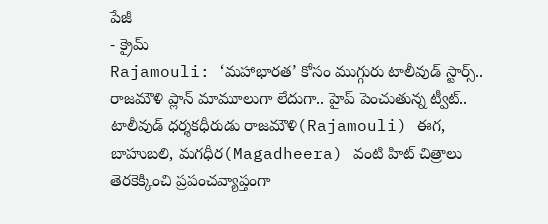పేజీ
- క్రైమ్
Rajamouli: ‘మహాభారత’ కోసం ముగ్గురు టాలీవుడ్ స్టార్స్.. రాజమౌళి ప్లాన్ మామూలుగా లేదుగా.. హైప్ పెంచుతున్న ట్వీట్..
టాలీవుడ్ ధర్శకధీరుడు రాజమౌళి(Rajamouli) ఈగ, బాహుబలి, మగధీర(Magadheera) వంటి హిట్ చిత్రాలు తెరకెక్కించి ప్రపంచవ్యాప్తంగా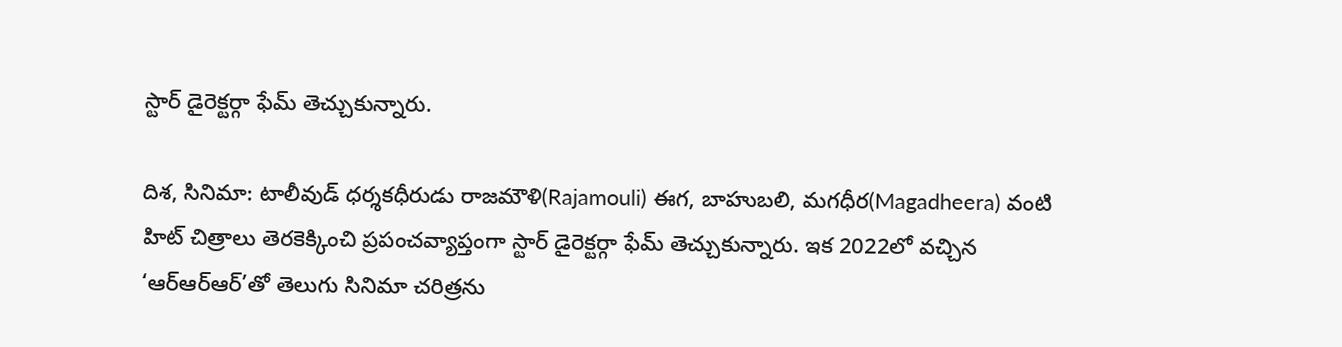స్టార్ డైరెక్టర్గా ఫేమ్ తెచ్చుకున్నారు.

దిశ, సినిమా: టాలీవుడ్ ధర్శకధీరుడు రాజమౌళి(Rajamouli) ఈగ, బాహుబలి, మగధీర(Magadheera) వంటి హిట్ చిత్రాలు తెరకెక్కించి ప్రపంచవ్యాప్తంగా స్టార్ డైరెక్టర్గా ఫేమ్ తెచ్చుకున్నారు. ఇక 2022లో వచ్చిన ‘ఆర్ఆర్ఆర్’తో తెలుగు సినిమా చరిత్రను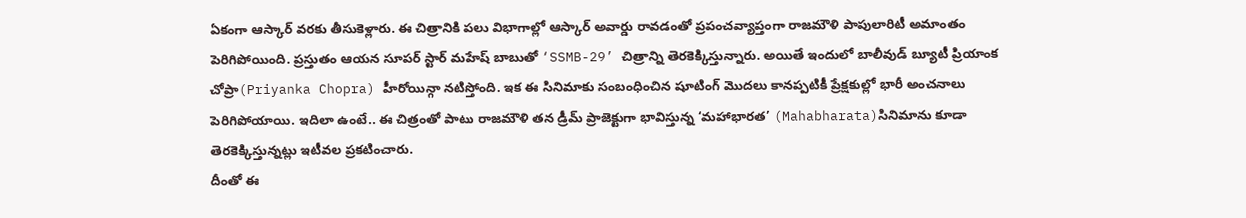ఏకంగా ఆస్కార్ వరకు తీసుకెళ్లారు. ఈ చిత్రానికి పలు విభాగాల్లో ఆస్కార్ అవార్డు రావడంతో ప్రపంచవ్యాప్తంగా రాజమౌళి పాపులారిటీ అమాంతం పెరిగిపోయింది. ప్రస్తుతం ఆయన సూపర్ స్టార్ మహేష్ బాబుతో ‘SSMB-29’ చిత్రాన్ని తెరకెక్కిస్తున్నారు. అయితే ఇందులో బాలీవుడ్ బ్యూటీ ప్రియాంక చోప్రా(Priyanka Chopra) హీరోయిన్గా నటిస్తోంది. ఇక ఈ సినిమాకు సంబంధించిన షూటింగ్ మొదలు కానప్పటికీ ప్రేక్షకుల్లో భారీ అంచనాలు పెరిగిపోయాయి. ఇదిలా ఉంటే.. ఈ చిత్రంతో పాటు రాజమౌళి తన డ్రీమ్ ప్రాజెక్టుగా భావిస్తున్న ‘మహాభారత’ (Mahabharata)సినిమాను కూడా తెరకెక్కిస్తున్నట్లు ఇటీవల ప్రకటించారు.
దీంతో ఈ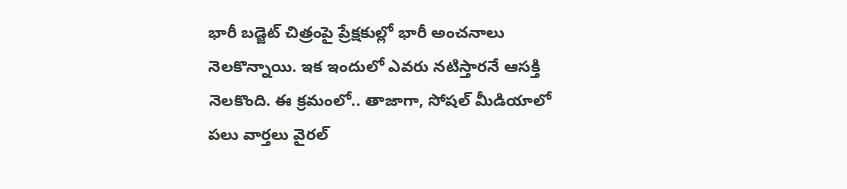భారీ బడ్జెట్ చిత్రంపై ప్రేక్షకుల్లో భారీ అంచనాలు నెలకొన్నాయి. ఇక ఇందులో ఎవరు నటిస్తారనే ఆసక్తి నెలకొంది. ఈ క్రమంలో.. తాజాగా, సోషల్ మీడియాలో పలు వార్తలు వైరల్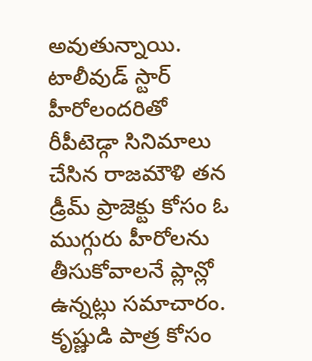అవుతున్నాయి. టాలీవుడ్ స్టార్ హీరోలందరితో రీపీటెడ్గా సినిమాలు చేసిన రాజమౌళి తన డ్రీమ్ ప్రాజెక్టు కోసం ఓ ముగ్గురు హీరోలను తీసుకోవాలనే ప్లాన్లో ఉన్నట్లు సమాచారం. కృష్ణుడి పాత్ర కోసం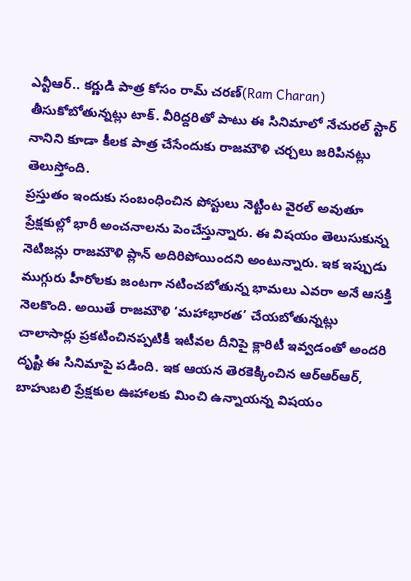ఎన్టీఆర్.. కర్ణుడి పాత్ర కోసం రామ్ చరణ్(Ram Charan) తీసుకోబోతున్నట్లు టాక్. వీరిద్దరితో పాటు ఈ సినిమాలో నేచురల్ స్టార్ నానిని కూడా కీలక పాత్ర చేసేందుకు రాజమౌళి చర్చలు జరిపినట్లు తెలుస్తోంది.
ప్రస్తుతం ఇందుకు సంబంధించిన పోస్టులు నెట్టింట వైరల్ అవుతూ ప్రేక్షకుల్లో భారీ అంచనాలను పెంచేస్తున్నారు. ఈ విషయం తెలుసుకున్న నెటిజన్లు రాజమౌళి ప్లాన్ అదిరిపోయిందని అంటున్నారు. ఇక ఇప్పుడు ముగ్గురు హీరోలకు జంటగా నటించబోతున్న భామలు ఎవరా అనే ఆసక్తి నెలకొంది. అయితే రాజమౌళి ‘మహాభారత’ చేయబోతున్నట్లు చాలాసార్లు ప్రకటించినప్పటికీ ఇటీవల దీనిపై క్లారిటీ ఇవ్వడంతో అందరి దృష్టి ఈ సినిమాపై పడింది. ఇక ఆయన తెరకెక్కించిన ఆర్ఆర్ఆర్, బాహుబలి ప్రేక్షకుల ఊహాలకు మించి ఉన్నాయన్న విషయం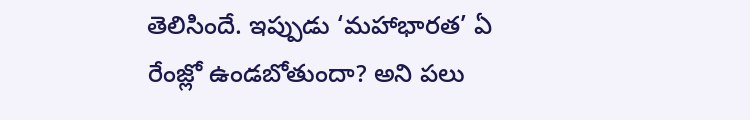తెలిసిందే. ఇప్పుడు ‘మహాభారత’ ఏ రేంజ్లో ఉండబోతుందా? అని పలు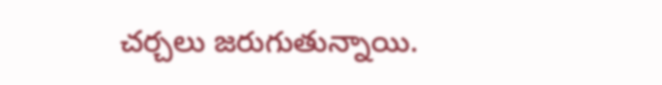చర్చలు జరుగుతున్నాయి.